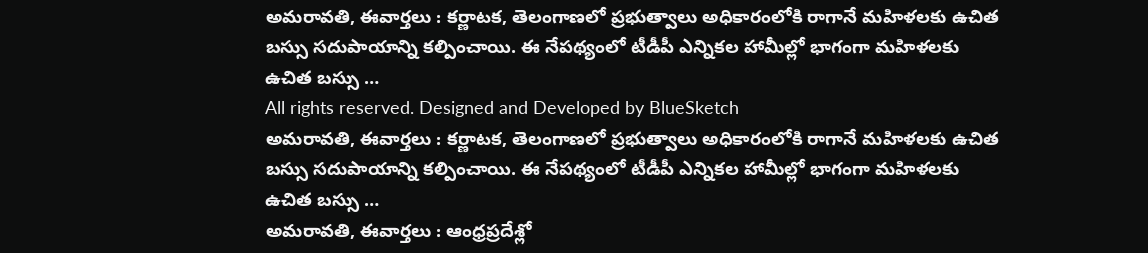అమరావతి, ఈవార్తలు : కర్ణాటక, తెలంగాణలో ప్రభుత్వాలు అధికారంలోకి రాగానే మహిళలకు ఉచిత బస్సు సదుపాయాన్ని కల్పించాయి. ఈ నేపథ్యంలో టీడీపీ ఎన్నికల హామీల్లో భాగంగా మహిళలకు ఉచిత బస్సు …
All rights reserved. Designed and Developed by BlueSketch
అమరావతి, ఈవార్తలు : కర్ణాటక, తెలంగాణలో ప్రభుత్వాలు అధికారంలోకి రాగానే మహిళలకు ఉచిత బస్సు సదుపాయాన్ని కల్పించాయి. ఈ నేపథ్యంలో టీడీపీ ఎన్నికల హామీల్లో భాగంగా మహిళలకు ఉచిత బస్సు …
అమరావతి, ఈవార్తలు : ఆంధ్రప్రదేశ్లో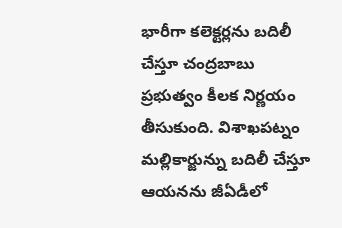భారీగా కలెక్టర్లను బదిలీ చేస్తూ చంద్రబాబు ప్రభుత్వం కీలక నిర్ణయం తీసుకుంది. విశాఖపట్నం మల్లికార్జున్ను బదిలీ చేస్తూ ఆయనను జీఏడీలో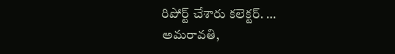రిపోర్ట్ చేశారు కలెక్టర్. …
అమరావతి,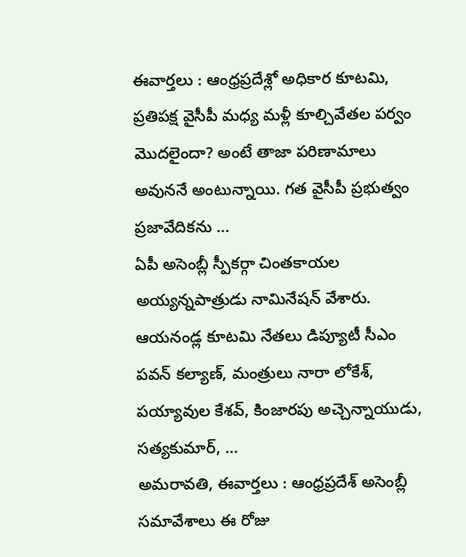ఈవార్తలు : ఆంధ్రప్రదేశ్లో అధికార కూటమి, ప్రతిపక్ష వైసీపీ మధ్య మళ్లీ కూల్చివేతల పర్వం మొదలైందా? అంటే తాజా పరిణామాలు అవుననే అంటున్నాయి. గత వైసీపీ ప్రభుత్వం ప్రజావేదికను …
ఏపీ అసెంబ్లీ స్పీకర్గా చింతకాయల అయ్యన్నపాత్రుడు నామినేషన్ వేశారు. ఆయనండ్ల కూటమి నేతలు డిప్యూటీ సీఎం పవన్ కల్యాణ్, మంత్రులు నారా లోకేశ్, పయ్యావుల కేశవ్, కింజారపు అచ్చెన్నాయుడు, సత్యకుమార్, …
అమరావతి, ఈవార్తలు : ఆంధ్రప్రదేశ్ అసెంబ్లీ సమావేశాలు ఈ రోజు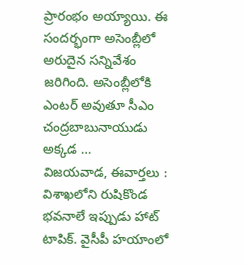ప్రారంభం అయ్యాయి. ఈ సందర్భంగా అసెంబ్లీలో అరుదైన సన్నివేశం జరిగింది. అసెంబ్లీలోకి ఎంటర్ అవుతూ సీఎం చంద్రబాబునాయుడు అక్కడ …
విజయవాడ, ఈవార్తలు : విశాఖలోని రుషికొండ భవనాలే ఇప్పుడు హాట్ టాపిక్. వైసీపీ హయాంలో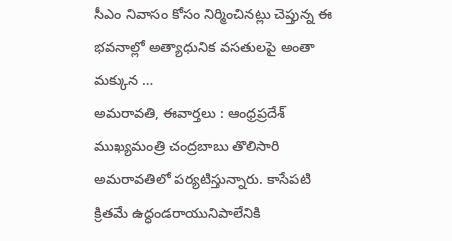సీఎం నివాసం కోసం నిర్మించినట్లు చెప్తున్న ఈ భవనాల్లో అత్యాధునిక వసతులపై అంతా మక్కున …
అమరావతి, ఈవార్తలు : ఆంధ్రప్రదేశ్ ముఖ్యమంత్రి చంద్రబాబు తొలిసారి అమరావతిలో పర్యటిస్తున్నారు. కాసేపటి క్రితమే ఉద్ధండరాయునిపాలేనికి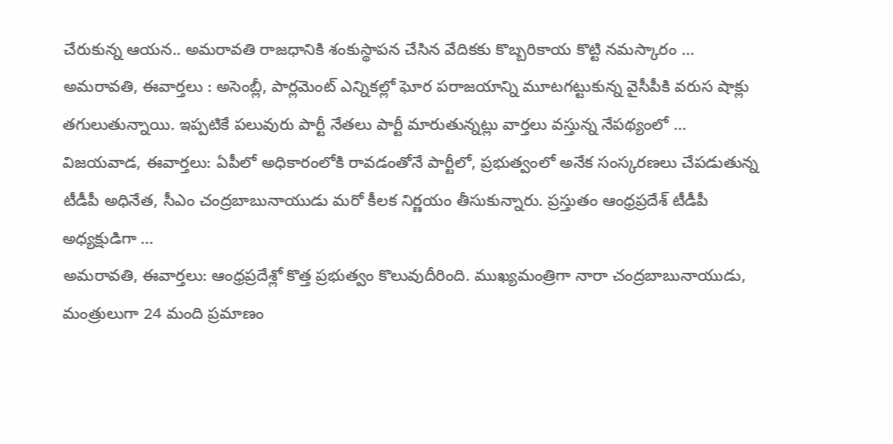చేరుకున్న ఆయన.. అమరావతి రాజధానికి శంకుస్థాపన చేసిన వేదికకు కొబ్బరికాయ కొట్టి నమస్కారం …
అమరావతి, ఈవార్తలు : అసెంబ్లీ, పార్లమెంట్ ఎన్నికల్లో ఘోర పరాజయాన్ని మూటగట్టుకున్న వైసీపీకి వరుస షాక్లు తగులుతున్నాయి. ఇప్పటికే పలువురు పార్టీ నేతలు పార్టీ మారుతున్నట్లు వార్తలు వస్తున్న నేపథ్యంలో …
విజయవాడ, ఈవార్తలు: ఏపీలో అధికారంలోకి రావడంతోనే పార్టీలో, ప్రభుత్వంలో అనేక సంస్కరణలు చేపడుతున్న టీడీపీ అధినేత, సీఎం చంద్రబాబునాయుడు మరో కీలక నిర్ణయం తీసుకున్నారు. ప్రస్తుతం ఆంధ్రప్రదేశ్ టీడీపీ అధ్యక్షుడిగా …
అమరావతి, ఈవార్తలు: ఆంధ్రప్రదేశ్లో కొత్త ప్రభుత్వం కొలువుదీరింది. ముఖ్యమంత్రిగా నారా చంద్రబాబునాయుడు, మంత్రులుగా 24 మంది ప్రమాణం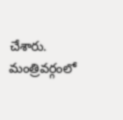చేశారు. మంత్రివర్గంలో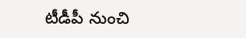టీడీపీ నుంచి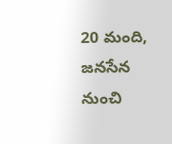20 మంది, జనసేన నుంచి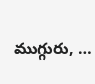ముగ్గురు, …